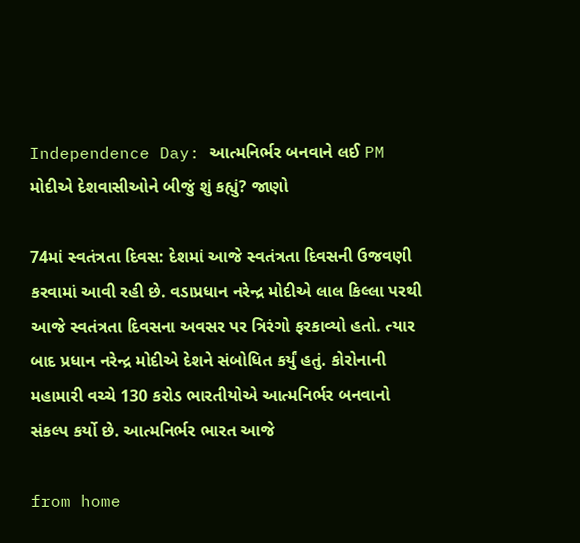Independence Day: આત્મનિર્ભર બનવાને લઈ PM મોદીએ દેશવાસીઓને બીજું શું કહ્યું? જાણો

74માં સ્વતંત્રતા દિવસ: દેશમાં આજે સ્વતંત્રતા દિવસની ઉજવણી કરવામાં આવી રહી છે. વડાપ્રધાન નરેન્દ્ર મોદીએ લાલ કિલ્લા પરથી આજે સ્વતંત્રતા દિવસના અવસર પર ત્રિરંગો ફરકાવ્યો હતો. ત્યાર બાદ પ્રધાન નરેન્દ્ર મોદીએ દેશને સંબોધિત કર્યું હતું. કોરોનાની મહામારી વચ્ચે 130 કરોડ ભારતીયોએ આત્મનિર્ભર બનવાનો સંકલ્પ કર્યો છે. આત્મનિર્ભર ભારત આજે

from home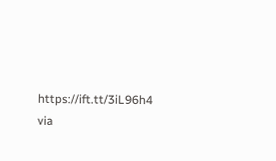https://ift.tt/3iL96h4
via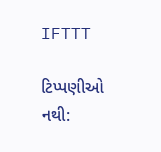IFTTT

ટિપ્પણીઓ નથી: